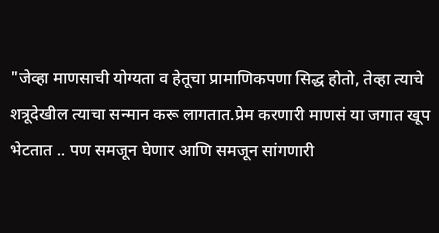"जेव्हा माणसाची योग्यता व हेतूचा प्रामाणिकपणा सिद्ध होतो, तेव्हा त्याचे शत्रूदेखील त्याचा सन्मान करू लागतात.प्रेम करणारी माणसं या जगात खूप भेटतात .. पण समजून घेणार आणि समजून सांगणारी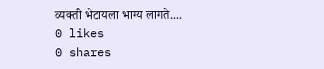व्यक्ती भेटायला भाग्य लागते....
0 likes
0 shares